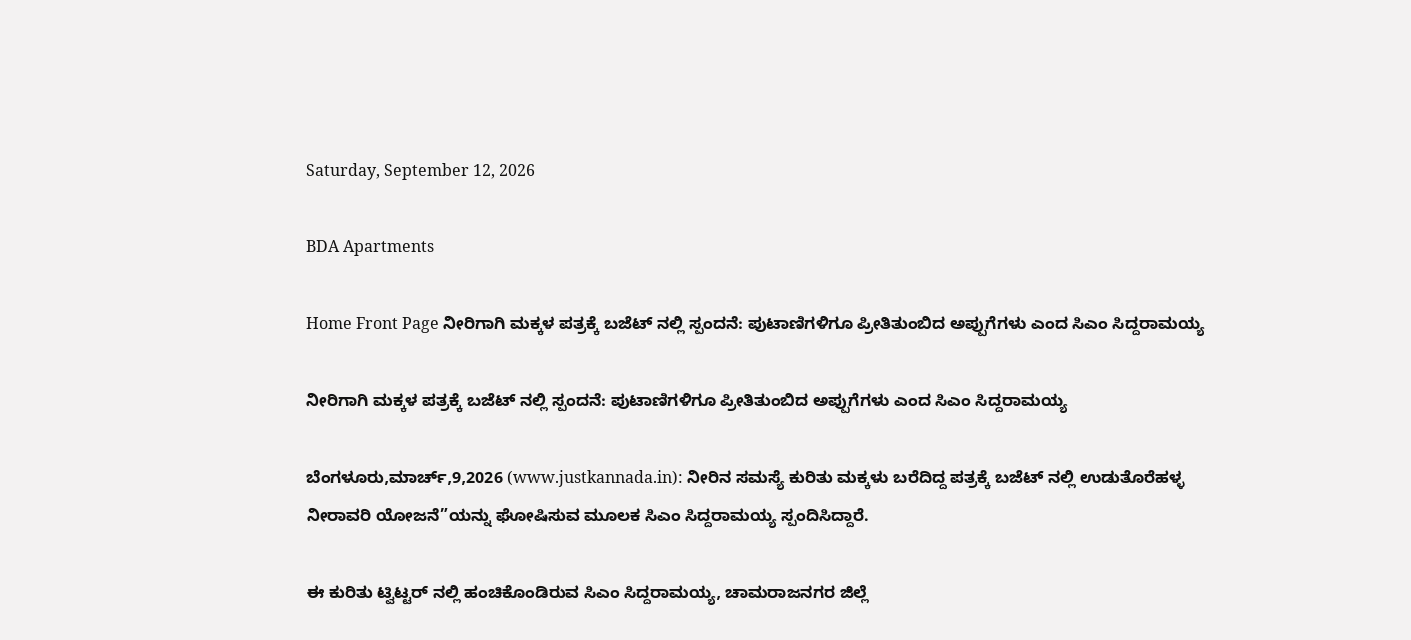Saturday, September 12, 2026

BDA Apartments

Home Front Page ನೀರಿಗಾಗಿ ಮಕ್ಕಳ ಪತ್ರಕ್ಕೆ ಬಜೆಟ್ ನಲ್ಲಿ ಸ್ಪಂದನೆ: ಪುಟಾಣಿಗಳಿಗೂ ಪ್ರೀತಿತುಂಬಿದ ಅಪ್ಪುಗೆಗಳು ಎಂದ ಸಿಎಂ ಸಿದ್ದರಾಮಯ್ಯ

ನೀರಿಗಾಗಿ ಮಕ್ಕಳ ಪತ್ರಕ್ಕೆ ಬಜೆಟ್ ನಲ್ಲಿ ಸ್ಪಂದನೆ: ಪುಟಾಣಿಗಳಿಗೂ ಪ್ರೀತಿತುಂಬಿದ ಅಪ್ಪುಗೆಗಳು ಎಂದ ಸಿಎಂ ಸಿದ್ದರಾಮಯ್ಯ

ಬೆಂಗಳೂರು,ಮಾರ್ಚ್,9,2026 (www.justkannada.in): ನೀರಿನ‌ ಸಮಸ್ಯೆ ಕುರಿತು ಮಕ್ಕಳು ಬರೆದಿದ್ದ ಪತ್ರಕ್ಕೆ ಬಜೆಟ್ ನಲ್ಲಿ ಉಡುತೊರೆಹಳ್ಳ ನೀರಾವರಿ ಯೋಜನೆ”ಯನ್ನು ಘೋಷಿಸುವ ಮೂಲಕ ಸಿಎಂ ಸಿದ್ದರಾಮಯ್ಯ ಸ್ಪಂದಿಸಿದ್ದಾರೆ.

ಈ ಕುರಿತು ಟ್ವಿಟ್ಟರ್ ನಲ್ಲಿ ಹಂಚಿಕೊಂಡಿರುವ ಸಿಎಂ ಸಿದ್ದರಾಮಯ್ಯ, ಚಾಮರಾಜನಗರ ಜಿಲ್ಲೆ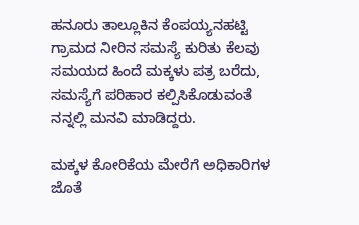ಹನೂರು ತಾಲ್ಲೂಕಿನ ಕೆಂಪಯ್ಯನಹಟ್ಟಿ ಗ್ರಾಮದ ನೀರಿನ‌ ಸಮಸ್ಯೆ ಕುರಿತು ಕೆಲವು ಸಮಯದ ಹಿಂದೆ ಮಕ್ಕಳು ಪತ್ರ ಬರೆದು, ಸಮಸ್ಯೆಗೆ ಪರಿಹಾರ ಕಲ್ಪಿಸಿಕೊಡುವಂತೆ ನನ್ನಲ್ಲಿ ಮನವಿ ಮಾಡಿದ್ದರು.

ಮಕ್ಕಳ ಕೋರಿಕೆಯ ಮೇರೆಗೆ ಅಧಿಕಾರಿಗಳ ಜೊತೆ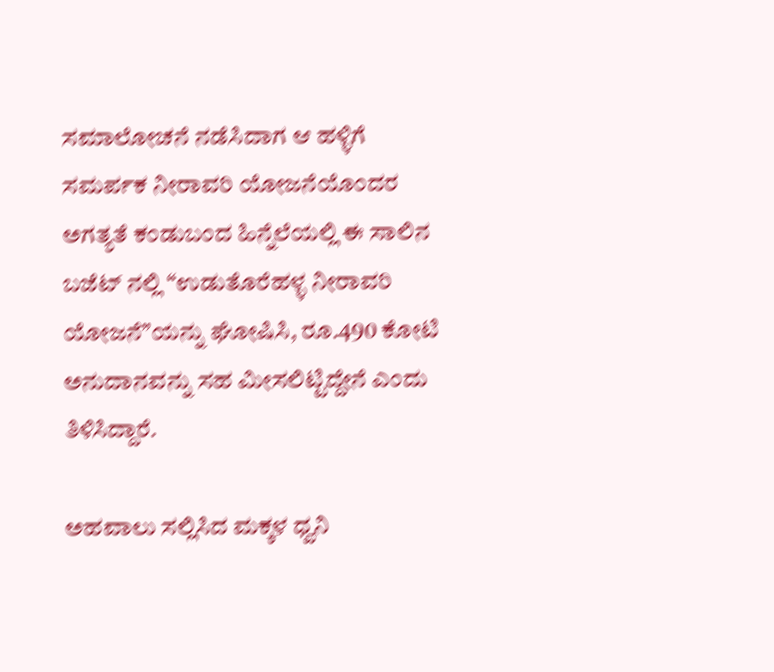ಸಮಾಲೋಚನೆ ನಡೆಸಿದಾಗ‌ ಆ ಹಳ್ಳಿಗೆ ಸಮರ್ಪಕ ನೀರಾವರಿ ಯೋಜನೆಯೊಂದರ ಅಗತ್ಯತೆ ಕಂಡುಬಂದ ಹಿನ್ನೆಲೆಯಲ್ಲಿ ಈ ಸಾಲಿನ ಬಜೆಟ್ ನಲ್ಲಿ “ಉಡುತೊರೆಹಳ್ಳ ನೀರಾವರಿ ಯೋಜನೆ”ಯನ್ನು ಘೋಷಿಸಿ, ರೂ.490 ಕೋಟಿ ಅನುದಾನವನ್ನು ಸಹ ಮೀಸಲಿಟ್ಟಿದ್ದೇನೆ ಎಂದು ತಿಳಿಸಿದ್ದಾರೆ.

ಅಹವಾಲು ಸಲ್ಲಿಸಿದ ಮಕ್ಕಳ ಧ್ವನಿ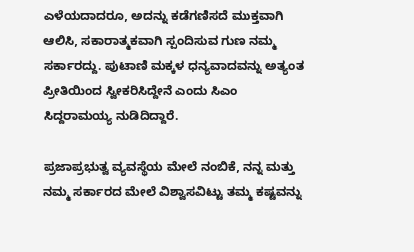ಎಳೆಯದಾದರೂ, ಅದನ್ನು ಕಡೆಗಣಿಸದೆ ಮುಕ್ತವಾಗಿ‌ ಆಲಿಸಿ, ಸಕಾರಾತ್ಮಕವಾಗಿ ಸ್ಪಂದಿಸುವ ಗುಣ ನಮ್ಮ ಸರ್ಕಾರದ್ದು. ಪುಟಾಣಿ ಮಕ್ಕಳ‌ ಧನ್ಯವಾದವನ್ನು ಅತ್ಯಂತ ಪ್ರೀತಿಯಿಂದ ಸ್ವೀಕರಿಸಿದ್ದೇನೆ ಎಂದು ಸಿಎಂ ಸಿದ್ದರಾಮಯ್ಯ ನುಡಿದಿದ್ದಾರೆ.

ಪ್ರಜಾಪ್ರಭುತ್ವ ವ್ಯವಸ್ಥೆಯ ಮೇಲೆ ನಂಬಿಕೆ, ನನ್ನ ಮತ್ತು ನಮ್ಮ ಸರ್ಕಾರದ ಮೇಲೆ ವಿಶ್ವಾಸವಿಟ್ಟು ತಮ್ಮ ಕಷ್ಟವನ್ನು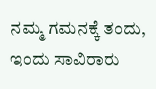ನಮ್ಮ ಗಮನಕ್ಕೆ ತಂದು, ಇಂದು ಸಾವಿರಾರು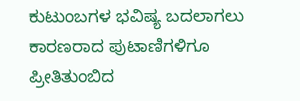ಕುಟುಂಬಗಳ ಭವಿಷ್ಯ ಬದಲಾಗಲು ಕಾರಣರಾದ ಪುಟಾಣಿಗಳಿಗೂ ಪ್ರೀತಿತುಂಬಿದ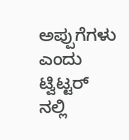ಅಪ್ಪುಗೆಗಳು ಎಂದು ಟ್ವಿಟ್ಟರ್ ನಲ್ಲಿ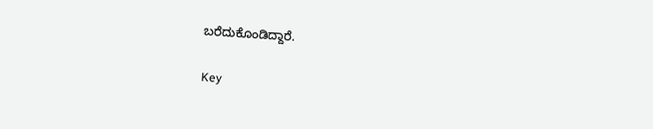ಬರೆದುಕೊಂಡಿದ್ದಾರೆ.

Key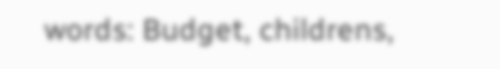words: Budget, childrens,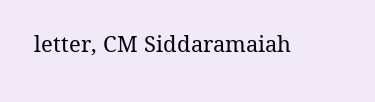letter, CM Siddaramaiah